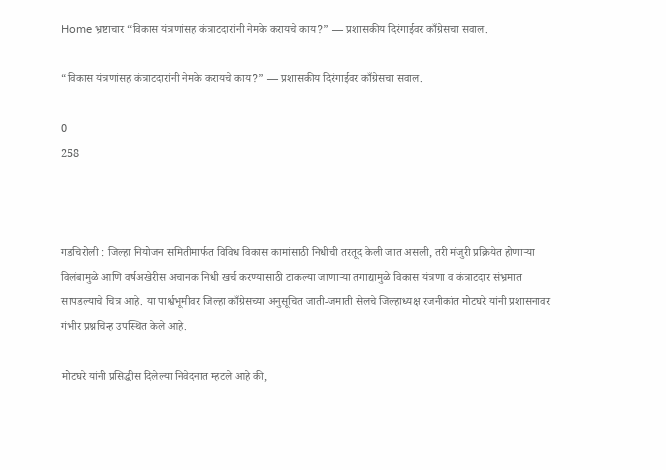Home भ्रष्टाचार “विकास यंत्रणांसह कंत्राटदारांनी नेमके करायचे काय?” — प्रशासकीय दिरंगाईवर काँग्रेसचा सवाल.

“विकास यंत्रणांसह कंत्राटदारांनी नेमके करायचे काय?” — प्रशासकीय दिरंगाईवर काँग्रेसचा सवाल.

0
258



गडचिरोली : जिल्हा नियोजन समितीमार्फत विविध विकास कामांसाठी निधीची तरतूद केली जात असली, तरी मंजुरी प्रक्रियेत होणाऱ्या विलंबामुळे आणि वर्षअखेरीस अचानक निधी खर्च करण्यासाठी टाकल्या जाणाऱ्या तगाद्यामुळे विकास यंत्रणा व कंत्राटदार संभ्रमात सापडल्याचे चित्र आहे. या पार्श्वभूमीवर जिल्हा काँग्रेसच्या अनुसूचित जाती-जमाती सेलचे जिल्हाध्यक्ष रजनीकांत मोटघरे यांनी प्रशासनावर गंभीर प्रश्नचिन्ह उपस्थित केले आहे.

मोटघरे यांनी प्रसिद्धीस दिलेल्या निवेदनात म्हटले आहे की,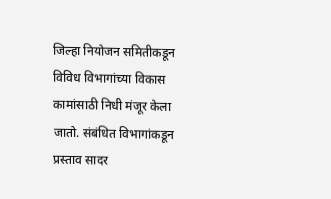जिल्हा नियोजन समितीकडून विविध विभागांच्या विकास कामांसाठी निधी मंजूर केला जातो. संबंधित विभागांकडून प्रस्ताव सादर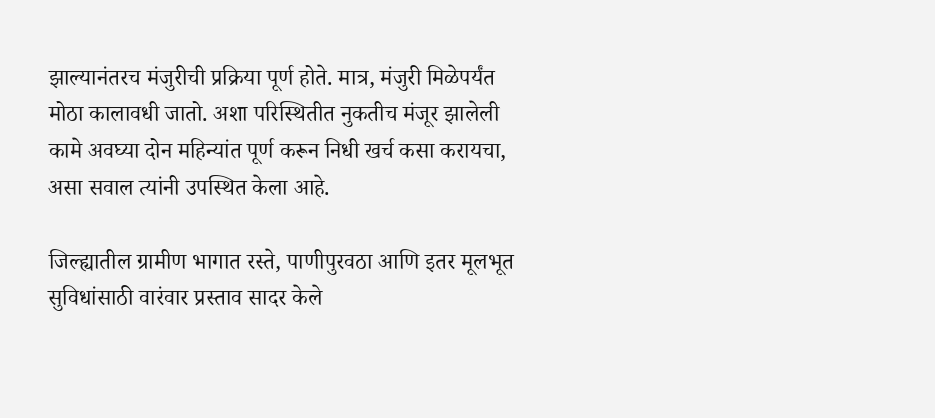झाल्यानंतरच मंजुरीची प्रक्रिया पूर्ण होते. मात्र, मंजुरी मिळेपर्यंत मोठा कालावधी जातो. अशा परिस्थितीत नुकतीच मंजूर झालेली कामे अवघ्या दोन महिन्यांत पूर्ण करून निधी खर्च कसा करायचा, असा सवाल त्यांनी उपस्थित केला आहे.

जिल्ह्यातील ग्रामीण भागात रस्ते, पाणीपुरवठा आणि इतर मूलभूत सुविधांसाठी वारंवार प्रस्ताव सादर केले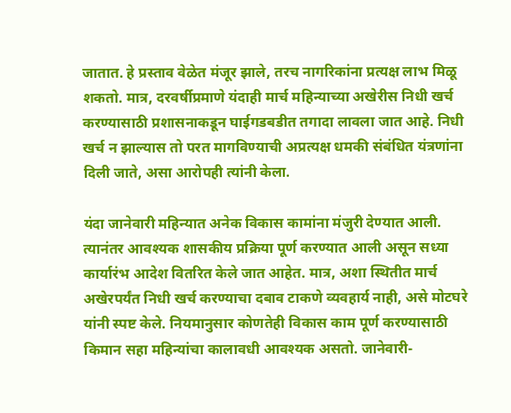जातात. हे प्रस्ताव वेळेत मंजूर झाले, तरच नागरिकांना प्रत्यक्ष लाभ मिळू शकतो. मात्र, दरवर्षीप्रमाणे यंदाही मार्च महिन्याच्या अखेरीस निधी खर्च करण्यासाठी प्रशासनाकडून घाईगडबडीत तगादा लावला जात आहे. निधी खर्च न झाल्यास तो परत मागविण्याची अप्रत्यक्ष धमकी संबंधित यंत्रणांना दिली जाते, असा आरोपही त्यांनी केला.

यंदा जानेवारी महिन्यात अनेक विकास कामांना मंजुरी देण्यात आली. त्यानंतर आवश्यक शासकीय प्रक्रिया पूर्ण करण्यात आली असून सध्या कार्यारंभ आदेश वितरित केले जात आहेत. मात्र, अशा स्थितीत मार्च अखेरपर्यंत निधी खर्च करण्याचा दबाव टाकणे व्यवहार्य नाही, असे मोटघरे यांनी स्पष्ट केले. नियमानुसार कोणतेही विकास काम पूर्ण करण्यासाठी किमान सहा महिन्यांचा कालावधी आवश्यक असतो. जानेवारी-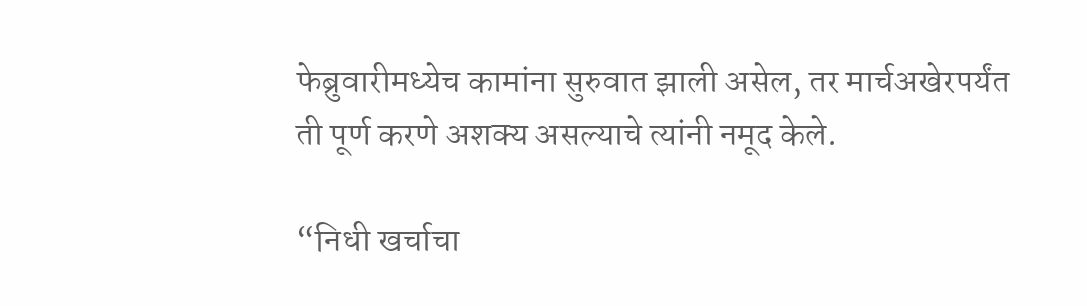फेब्रुवारीमध्येच कामांना सुरुवात झाली असेल, तर मार्चअखेरपर्यंत ती पूर्ण करणे अशक्य असल्याचे त्यांनी नमूद केले.

“निधी खर्चाचा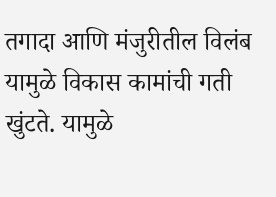तगादा आणि मंजुरीतील विलंब यामुळे विकास कामांची गती खुंटते. यामुळे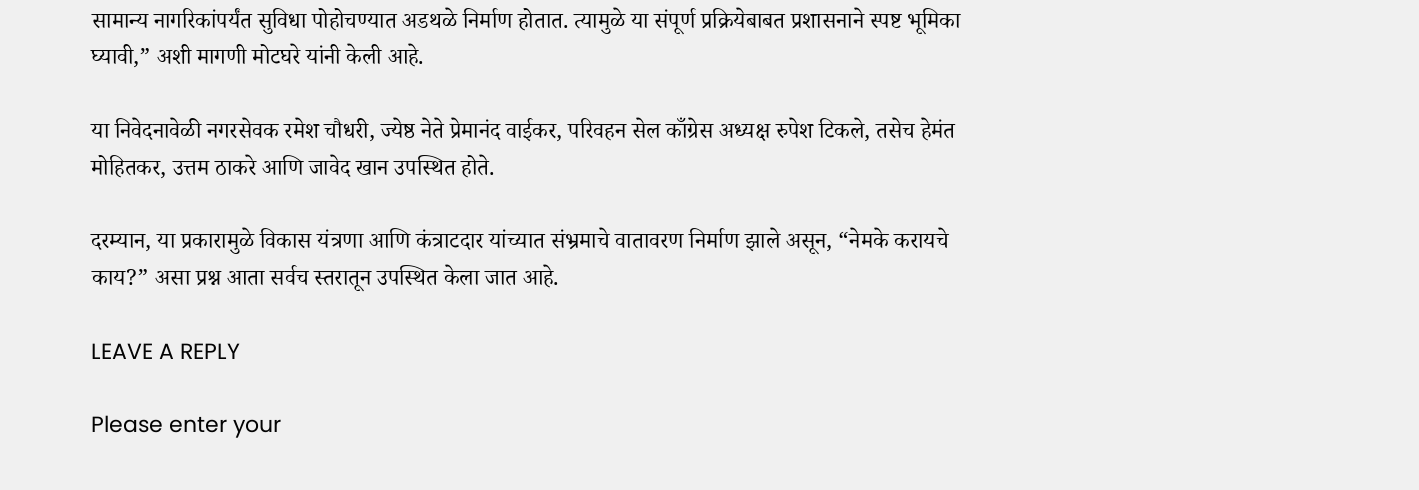सामान्य नागरिकांपर्यंत सुविधा पोहोचण्यात अडथळे निर्माण होतात. त्यामुळे या संपूर्ण प्रक्रियेबाबत प्रशासनाने स्पष्ट भूमिका घ्यावी,” अशी मागणी मोटघरे यांनी केली आहे.

या निवेदनावेळी नगरसेवक रमेश चौधरी, ज्येष्ठ नेते प्रेमानंद वाईकर, परिवहन सेल काँग्रेस अध्यक्ष रुपेश टिकले, तसेच हेमंत मोहितकर, उत्तम ठाकरे आणि जावेद खान उपस्थित होते.

दरम्यान, या प्रकारामुळे विकास यंत्रणा आणि कंत्राटदार यांच्यात संभ्रमाचे वातावरण निर्माण झाले असून, “नेमके करायचे काय?” असा प्रश्न आता सर्वच स्तरातून उपस्थित केला जात आहे.

LEAVE A REPLY

Please enter your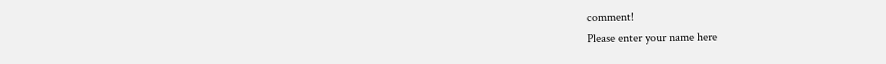comment!
Please enter your name here